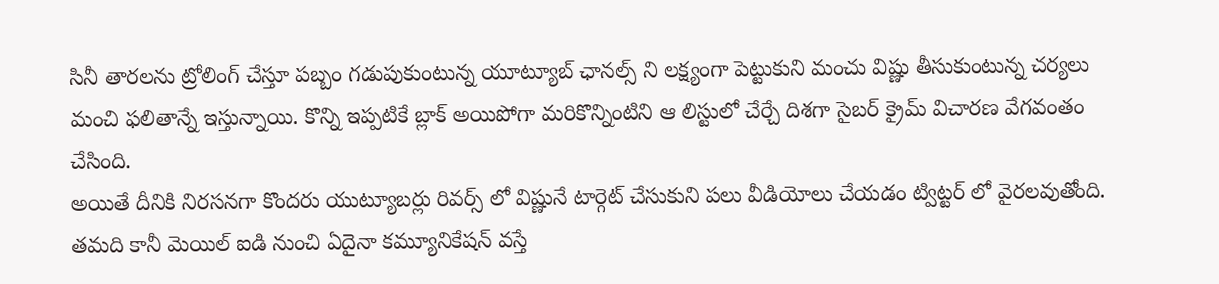సినీ తారలను ట్రోలింగ్ చేస్తూ పబ్బం గడుపుకుంటున్న యూట్యూబ్ ఛానల్స్ ని లక్ష్యంగా పెట్టుకుని మంచు విష్ణు తీసుకుంటున్న చర్యలు మంచి ఫలితాన్నే ఇస్తున్నాయి. కొన్ని ఇప్పటికే బ్లాక్ అయిపోగా మరికొన్నింటిని ఆ లిస్టులో చేర్చే దిశగా సైబర్ క్రైమ్ విచారణ వేగవంతం చేసింది.
అయితే దీనికి నిరసనగా కొందరు యుట్యూబర్లు రివర్స్ లో విష్ణునే టార్గెట్ చేసుకుని పలు వీడియోలు చేయడం ట్విట్టర్ లో వైరలవుతోంది. తమది కానీ మెయిల్ ఐడి నుంచి ఏదైనా కమ్యూనికేషన్ వస్తే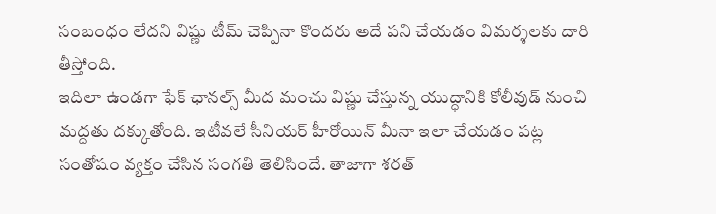సంబంధం లేదని విష్ణు టీమ్ చెప్పినా కొందరు అదే పని చేయడం విమర్శలకు దారి తీస్తోంది.
ఇదిలా ఉండగా ఫేక్ ఛానల్స్ మీద మంచు విష్ణు చేస్తున్న యుద్ధానికి కోలీవుడ్ నుంచి మద్దతు దక్కుతోంది. ఇటీవలే సీనియర్ హీరోయిన్ మీనా ఇలా చేయడం పట్ల సంతోషం వ్యక్తం చేసిన సంగతి తెలిసిందే. తాజాగా శరత్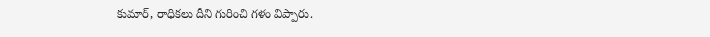కుమార్, రాధికలు దీని గురించి గళం విప్పారు.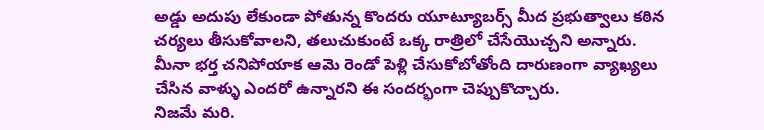అడ్డు అదుపు లేకుండా పోతున్న కొందరు యూట్యూబర్స్ మీద ప్రభుత్వాలు కఠిన చర్యలు తీసుకోవాలని, తలుచుకుంటే ఒక్క రాత్రిలో చేసేయొచ్చని అన్నారు. మీనా భర్త చనిపోయాక ఆమె రెండో పెళ్లి చేసుకోబోతోంది దారుణంగా వ్యాఖ్యలు చేసిన వాళ్ళు ఎందరో ఉన్నారని ఈ సందర్భంగా చెప్పుకొచ్చారు.
నిజమే మరి.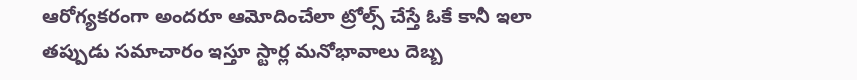ఆరోగ్యకరంగా అందరూ ఆమోదించేలా ట్రోల్స్ చేస్తే ఓకే కానీ ఇలా తప్పుడు సమాచారం ఇస్తూ స్టార్ల మనోభావాలు దెబ్బ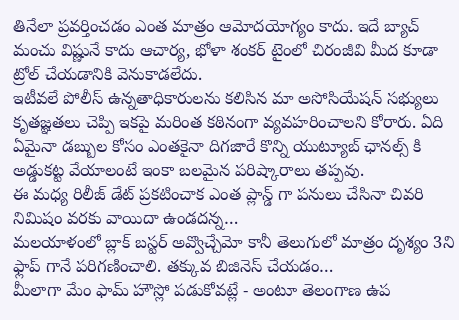తినేలా ప్రవర్తించడం ఎంత మాత్రం ఆమోదయోగ్యం కాదు. ఇదే బ్యాచ్ మంచు విష్ణునే కాదు ఆచార్య, భోళా శంకర్ టైంలో చిరంజీవి మీద కూడా ట్రోల్ చేయడానికి వెనుకాడలేదు.
ఇటీవలే పోలీస్ ఉన్నతాధికారులను కలిసిన మా అసోసియేషన్ సభ్యులు కృతజ్ఞతలు చెప్పి ఇకపై మరింత కఠినంగా వ్యవహరించాలని కోరారు. ఏది ఏమైనా డబ్బుల కోసం ఎంతకైనా దిగజారే కొన్ని యుట్యూబ్ ఛానల్స్ కి అడ్డుకట్ట వేయాలంటే ఇంకా బలమైన పరిష్కారాలు తప్పవు.
ఈ మధ్య రిలీజ్ డేట్ ప్రకటించాక ఎంత ప్లాన్డ్ గా పనులు చేసినా చివరి నిమిషం వరకు వాయిదా ఉండదన్న…
మలయాళంలో బ్లాక్ బస్టర్ అవ్వొచ్చేమో కానీ తెలుగులో మాత్రం దృశ్యం 3ని ఫ్లాప్ గానే పరిగణించాలి. తక్కువ బిజినెస్ చేయడం…
మీలాగా మేం ఫామ్ హౌస్లో పడుకోవట్లే - అంటూ తెలంగాణ ఉప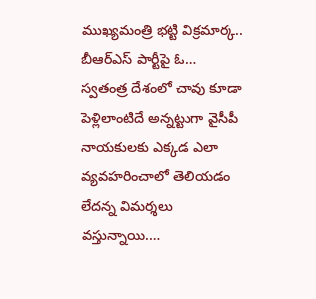ముఖ్యమంత్రి భట్టి విక్రమార్క.. బీఆర్ఎస్ పార్టీపై ఓ…
స్వతంత్ర దేశంలో చావు కూడా పెళ్లిలాంటిదే అన్నట్టుగా వైసీపీ నాయకులకు ఎక్కడ ఎలా వ్యవహరించాలో తెలియడం లేదన్న విమర్శలు వస్తున్నాయి.…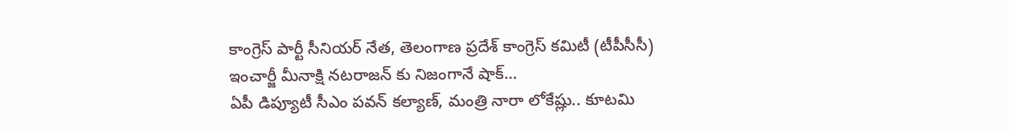కాంగ్రెస్ పార్టీ సీనియర్ నేత, తెలంగాణ ప్రదేశ్ కాంగ్రెస్ కమిటీ (టీపీసీసీ) ఇంచార్జీ మీనాక్షి నటరాజన్ కు నిజంగానే షాక్…
ఏపీ డిప్యూటీ సీఎం పవన్ కల్యాణ్, మంత్రి నారా లోకేష్లు.. కూటమి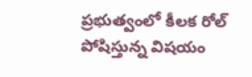ప్రభుత్వంలో కీలక రోల్ పోషిస్తున్న విషయం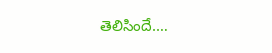తెలిసిందే.…